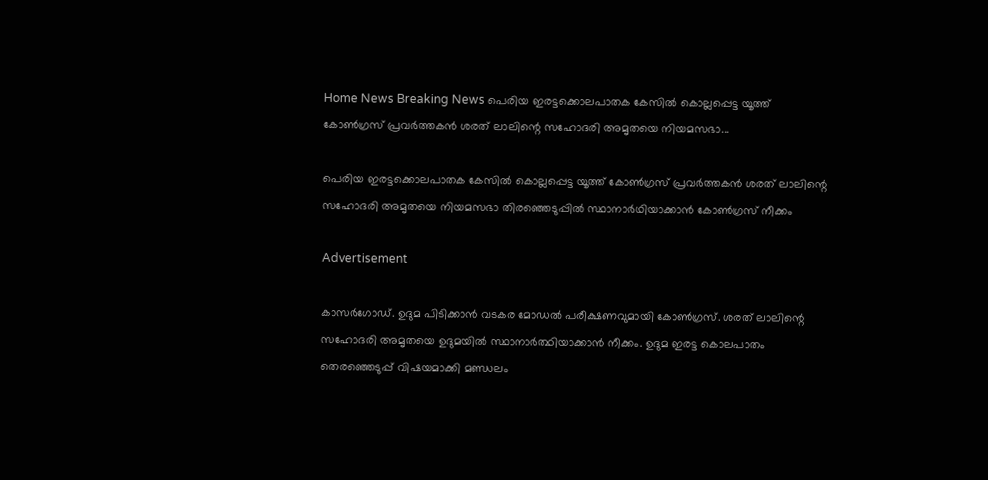Home News Breaking News പെരിയ ഇരട്ടക്കൊലപാതക കേസിൽ കൊല്ലപ്പെട്ട യൂത്ത് കോൺഗ്രസ് പ്രവർത്തകൻ ശരത് ലാലിന്റെ സഹോദരി അമൃതയെ നിയമസഭാ...

പെരിയ ഇരട്ടക്കൊലപാതക കേസിൽ കൊല്ലപ്പെട്ട യൂത്ത് കോൺഗ്രസ് പ്രവർത്തകൻ ശരത് ലാലിന്റെ സഹോദരി അമൃതയെ നിയമസഭാ തിരഞ്ഞെടുപ്പിൽ സ്ഥാനാര്‍ഥിയാക്കാന്‍ കോണ്‍ഗ്രസ് നീക്കം

Advertisement

കാസര്‍ഗോഡ്. ഉദുമ പിടിക്കാൻ വടകര മോഡൽ പരീക്ഷണവുമായി കോൺഗ്രസ്. ശരത് ലാലിന്റെ സഹോദരി അമൃതയെ ഉദുമയിൽ സ്ഥാനാർത്ഥിയാക്കാൻ നീക്കം. ഉദുമ ഇരട്ട കൊലപാതം തെരഞ്ഞെടുപ്പ് വിഷയമാക്കി മണ്ഡലം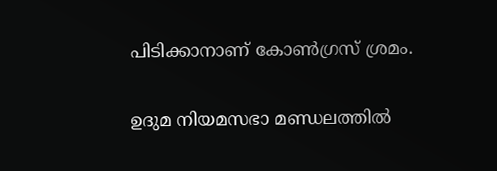പിടിക്കാനാണ് കോൺഗ്രസ് ശ്രമം.

ഉദുമ നിയമസഭാ മണ്ഡലത്തിൽ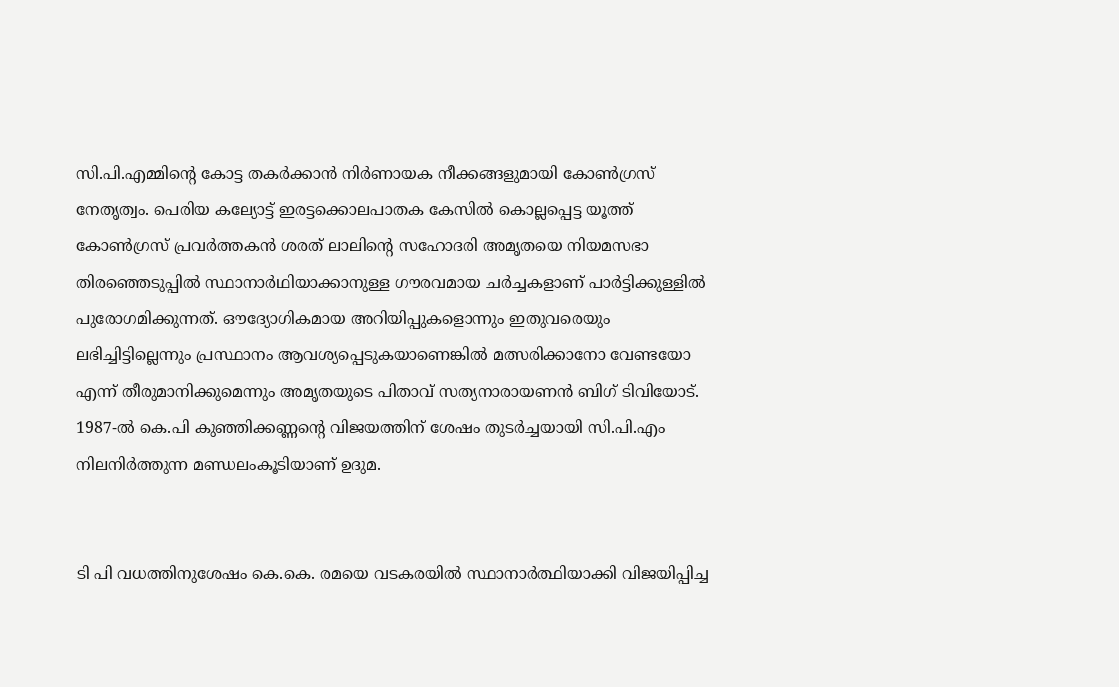സി.പി.എമ്മിന്റെ കോട്ട തകർക്കാൻ നിർണായക നീക്കങ്ങളുമായി കോൺഗ്രസ് നേതൃത്വം. പെരിയ കല്യോട്ട് ഇരട്ടക്കൊലപാതക കേസിൽ കൊല്ലപ്പെട്ട യൂത്ത് കോൺഗ്രസ് പ്രവർത്തകൻ ശരത് ലാലിന്റെ സഹോദരി അമൃതയെ നിയമസഭാ തിരഞ്ഞെടുപ്പിൽ സ്ഥാനാർഥിയാക്കാനുള്ള ഗൗരവമായ ചർച്ചകളാണ് പാർട്ടിക്കുള്ളിൽ പുരോഗമിക്കുന്നത്. ഔദ്യോഗികമായ അറിയിപ്പുകളൊന്നും ഇതുവരെയും ലഭിച്ചിട്ടില്ലെന്നും പ്രസ്ഥാനം ആവശ്യപ്പെടുകയാണെങ്കിൽ മത്സരിക്കാനോ വേണ്ടയോ എന്ന് തീരുമാനിക്കുമെന്നും അമൃതയുടെ പിതാവ് സത്യനാരായണൻ ബിഗ് ടിവിയോട്. 1987-ൽ കെ.പി കുഞ്ഞിക്കണ്ണന്റെ വിജയത്തിന് ശേഷം തുടർച്ചയായി സി.പി.എം നിലനിർത്തുന്ന മണ്ഡലംകൂടിയാണ് ഉദുമ.


ടി പി വധത്തിനുശേഷം കെ.കെ. രമയെ വടകരയിൽ സ്ഥാനാർത്ഥിയാക്കി വിജയിപ്പിച്ച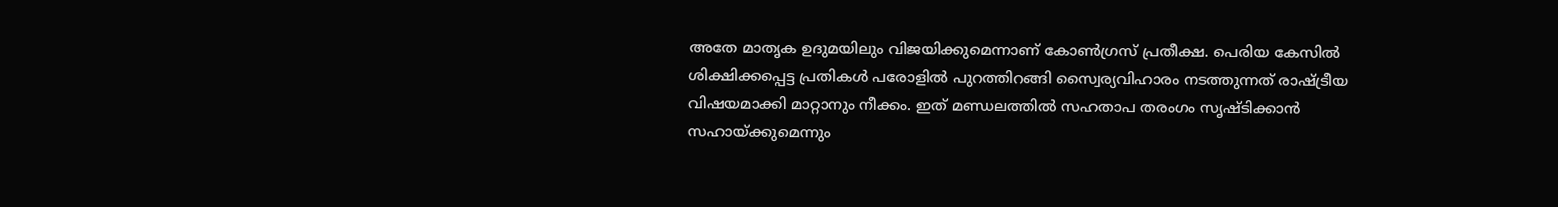അതേ മാതൃക ഉദുമയിലും വിജയിക്കുമെന്നാണ് കോൺഗ്രസ് പ്രതീക്ഷ. പെരിയ കേസിൽ ശിക്ഷിക്കപ്പെട്ട പ്രതികൾ പരോളിൽ പുറത്തിറങ്ങി സ്വൈര്യവിഹാരം നടത്തുന്നത് രാഷ്ട്രീയ വിഷയമാക്കി മാറ്റാനും നീക്കം. ഇത് മണ്ഡലത്തിൽ സഹതാപ തരംഗം സൃഷ്ടിക്കാൻ സഹായ്ക്കുമെന്നും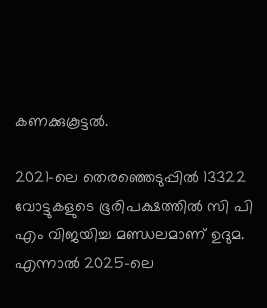കണക്കുകൂട്ടൽ.

2021-ലെ തെരഞ്ഞെടുപ്പിൽ 13322 വോട്ടുകളുടെ ഭൂരിപക്ഷത്തിൽ സി പി എം വിജയിച്ച മണ്ഡലമാണ് ഉദുമ. എന്നാൽ 2025-ലെ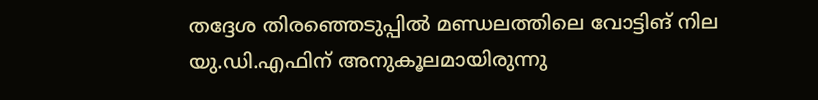തദ്ദേശ തിരഞ്ഞെടുപ്പിൽ മണ്ഡലത്തിലെ വോട്ടിങ് നില യു.ഡി.എഫിന് അനുകൂലമായിരുന്നു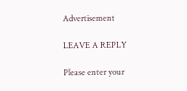Advertisement

LEAVE A REPLY

Please enter your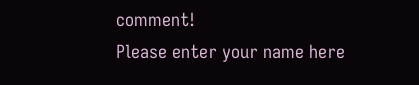comment!
Please enter your name here